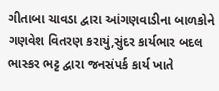ગીતાબા ચાવડા દ્વારા આંગણવાડીના બાળકોને ગણવેશ વિતરણ કરાયું,સુંદર કાર્યભાર બદલ ભાસ્કર ભટ્ટ દ્વારા જનસંપર્ક કાર્ય ખાતે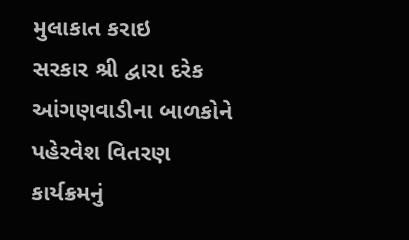મુલાકાત કરાઇ
સરકાર શ્રી દ્વારા દરેક આંગણવાડીના બાળકોને પહેરવેશ વિતરણ કાર્યક્રમનું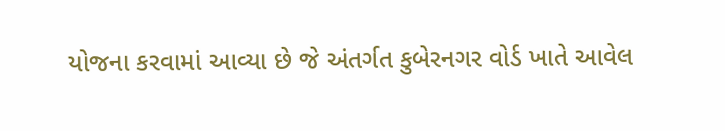યોજના કરવામાં આવ્યા છે જે અંતર્ગત કુબેરનગર વોર્ડ ખાતે આવેલ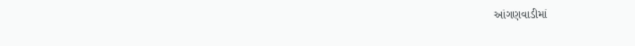આંગણવાડીમાં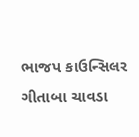ભાજપ કાઉન્સિલર ગીતાબા ચાવડા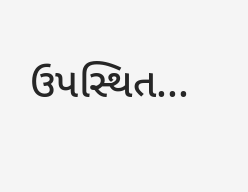ઉપસ્થિત...